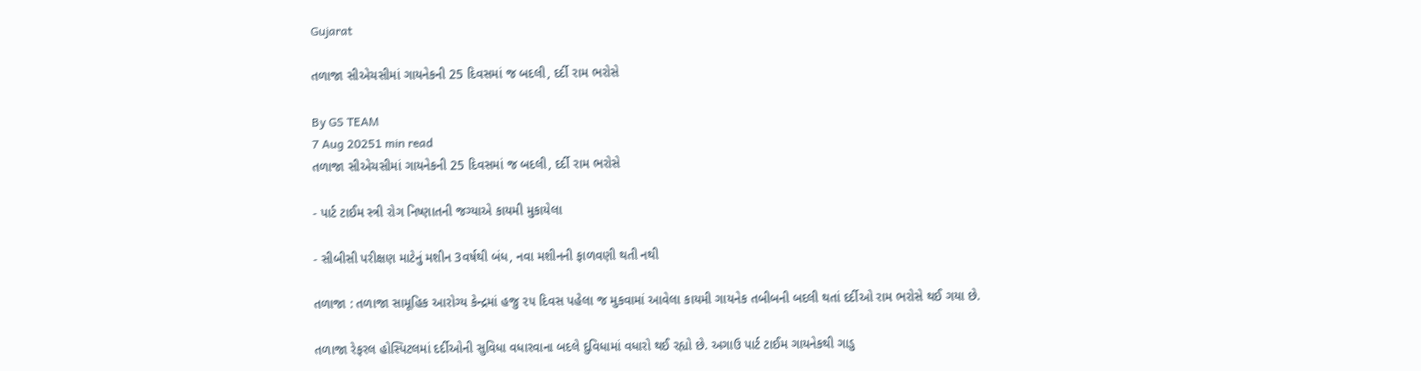Gujarat

તળાજા સીએચસીમાં ગાયનેકની 25 દિવસમાં જ બદલી, દર્દી રામ ભરોસે

By GS TEAM
7 Aug 20251 min read
તળાજા સીએચસીમાં ગાયનેકની 25 દિવસમાં જ બદલી, દર્દી રામ ભરોસે

- પાર્ટ ટાઈમ સ્ત્રી રોગ નિષ્ણાતની જગ્યાએ કાયમી મુકાયેલા

- સીબીસી પરીક્ષણ માટેનું મશીન 3વર્ષથી બંધ, નવા મશીનની ફાળવણી થતી નથી

તળાજા : તળાજા સામૂહિક આરોગ્ય કેન્દ્રમાં હજુ ૨૫ દિવસ પહેલા જ મુકવામાં આવેલા કાયમી ગાયનેક તબીબની બદલી થતાં દર્દીઓ રામ ભરોસે થઈ ગયા છે.

તળાજા રેફરલ હોસ્પિટલમાં દર્દીઓની સુવિધા વધારવાના બદલે દુવિધામાં વધારો થઈ રહ્યો છે. અગાઉ પાર્ટ ટાઈમ ગાયનેકથી ગાડુ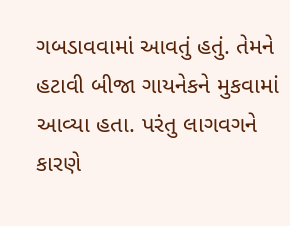ગબડાવવામાં આવતું હતું. તેમને હટાવી બીજા ગાયનેકને મુકવામાં આવ્યા હતા. પરંતુ લાગવગને કારણે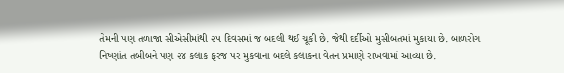તેમની પણ તળાજા સીએસીમાંથી ૨૫ દિવસમાં જ બદલી થઈ ચૂકી છે. જેથી દર્દીઓ મુસીબતમાં મુકાયા છે. બાળરોગ નિષ્ણાંત તબીબને પણ ૨૪ કલાક ફરજ પર મુકવાના બદલે કલાકના વેતન પ્રમાણે રાખવામાં આવ્યા છે.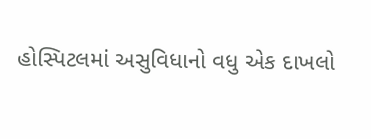હોસ્પિટલમાં અસુવિધાનો વધુ એક દાખલો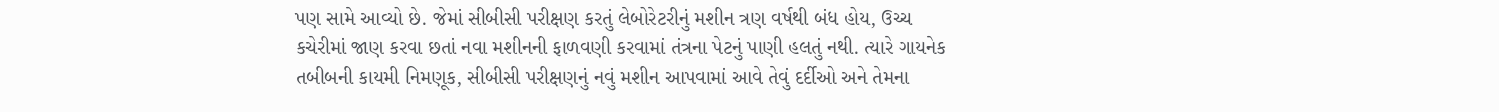પણ સામે આવ્યો છે. જેમાં સીબીસી પરીક્ષણ કરતું લેબોરેટરીનું મશીન ત્રણ વર્ષથી બંધ હોય, ઉચ્ચ કચેરીમાં જાણ કરવા છતાં નવા મશીનની ફાળવણી કરવામાં તંત્રના પેટનું પાણી હલતું નથી. ત્યારે ગાયનેક તબીબની કાયમી નિમણૂક, સીબીસી પરીક્ષણનું નવું મશીન આપવામાં આવે તેવું દર્દીઓ અને તેમના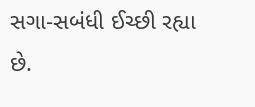સગા-સબંધી ઈચ્છી રહ્યા છે.